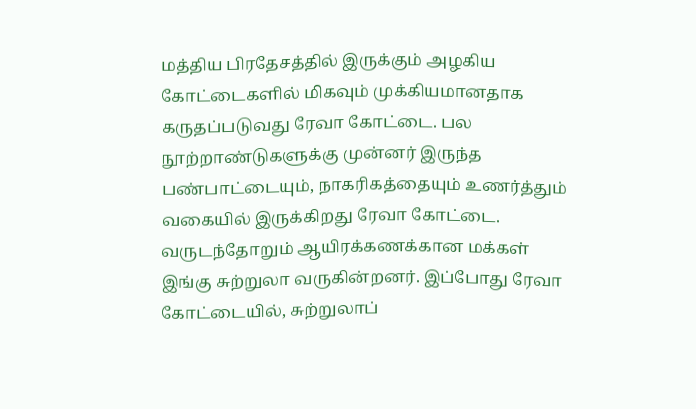மத்திய பிரதேசத்தில் இருக்கும் அழகிய கோட்டைகளில் மிகவும் முக்கியமானதாக கருதப்படுவது ரேவா கோட்டை. பல நூற்றாண்டுகளுக்கு முன்னர் இருந்த பண்பாட்டையும், நாகரிகத்தையும் உணர்த்தும் வகையில் இருக்கிறது ரேவா கோட்டை.
வருடந்தோறும் ஆயிரக்கணக்கான மக்கள் இங்கு சுற்றுலா வருகின்றனர். இப்போது ரேவா கோட்டையில், சுற்றுலாப்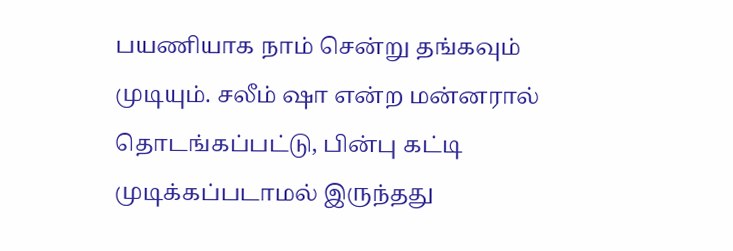பயணியாக நாம் சென்று தங்கவும் முடியும். சலீம் ஷா என்ற மன்னரால் தொடங்கப்பட்டு, பின்பு கட்டி முடிக்கப்படாமல் இருந்தது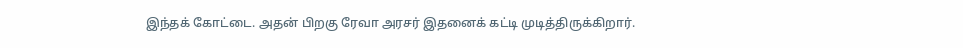இந்தக் கோட்டை. அதன் பிறகு ரேவா அரசர் இதனைக் கட்டி முடித்திருக்கிறார்.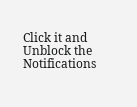Click it and Unblock the Notifications